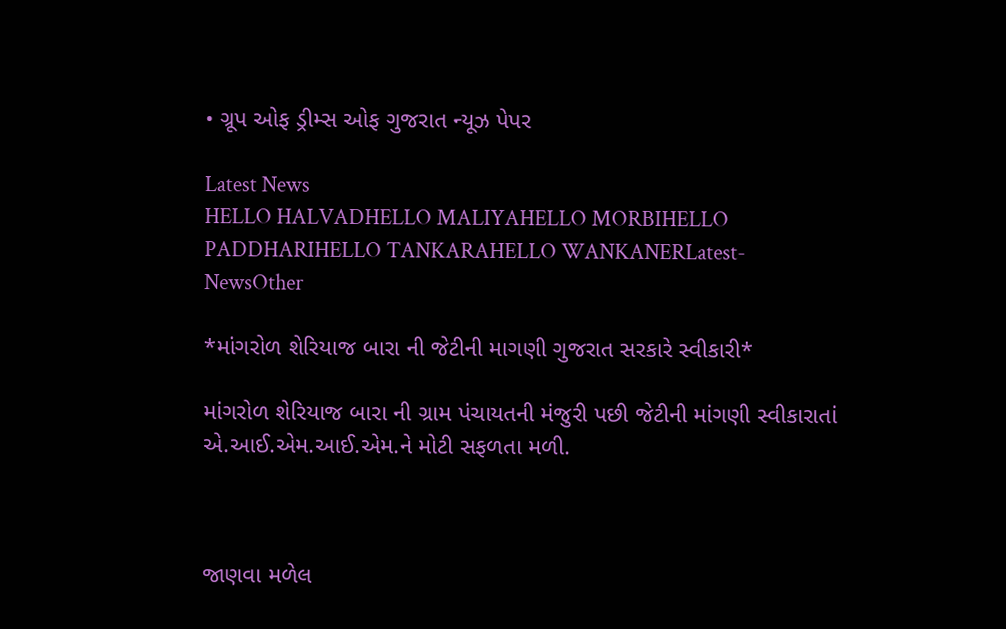• ગ્રૂપ ઓફ ડ્રીમ્સ ઓફ ગુજરાત ન્યૂઝ પેપર

Latest News
HELLO HALVADHELLO MALIYAHELLO MORBIHELLO PADDHARIHELLO TANKARAHELLO WANKANERLatest-NewsOther

*માંગરોળ શેરિયાજ બારા ની જેટીની માગણી ગુજરાત સરકારે સ્વીકારી*

માંગરોળ શેરિયાજ બારા ની ગ્રામ પંચાયતની મંજુરી પછી જેટીની માંગણી સ્વીકારાતાં એ.આઈ.એમ.આઈ.એમ.ને મોટી સફળતા મળી.



જાણવા મળેલ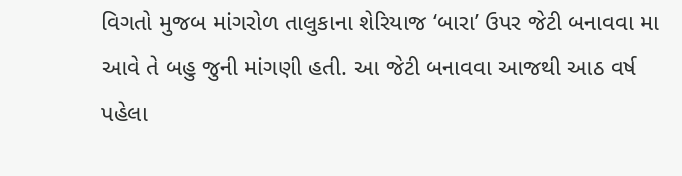વિગતો મુજબ માંગરોળ તાલુકાના શેરિયાજ ‘બારા’ ઉપર જેટી બનાવવા મા આવે તે બહુ જુની માંગણી હતી. આ જેટી બનાવવા આજથી આઠ વર્ષ પહેલા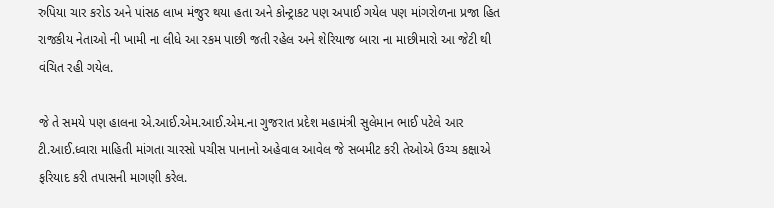રુપિયા ચાર કરોડ અને પાંસઠ લાખ મંજુર થયા હતા અને કોન્ટ્રાકટ પણ અપાઈ ગયેલ પણ માંગરોળના પ્રજા હિત રાજકીય નેતાઓ ની ખામી ના લીધે આ રકમ પાછી જતી રહેલ અને શેરિયાજ બારા ના માછીમારો આ જેટી થી વંચિત રહી ગયેલ.

જે તે સમયે પણ હાલના એ.આઈ.એમ.આઈ.એમ.ના ગુજરાત પ્રદેશ મહામંત્રી સુલેમાન ભાઈ પટેલે આર ટી.આઈ.ધ્વારા માહિતી માંગતા ચારસો પચીસ પાનાનો અહેવાલ આવેલ જે સબમીટ કરી તેઓએ ઉચ્ચ કક્ષાએ ફરિયાદ કરી તપાસની માગણી કરેલ.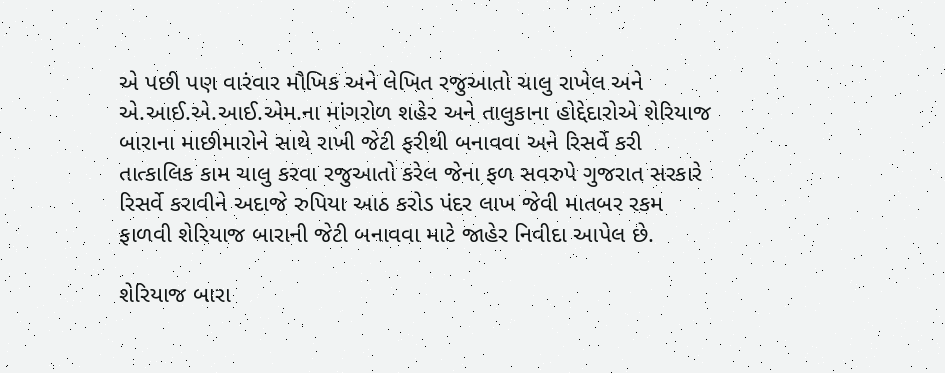એ પછી પણ વારંવાર મૌખિક અને લેખિત રજુઆતો ચાલુ રાખેલ અને એ.આઈ.એ.આઈ.એમ.ના માંગરોળ શહેર અને તાલુકાના હોદ્દેદારોએ શેરિયાજ બારાના માછીમારોને સાથે રાખી જેટી ફરીથી બનાવવા અને રિસર્વે કરી તાત્કાલિક કામ ચાલુ કરવા રજુઆતો કરેલ જેના ફળ સવરુપે ગુજરાત સરકારે રિસર્વે કરાવીને અદાજે રુપિયા આઠ કરોડ પંદર લાખ જેવી માતબર રકમ ફાળવી શેરિયાજ બારાની જેટી બનાવવા માટે જાહેર નિવીદા આપેલ છે.

શેરિયાજ બારા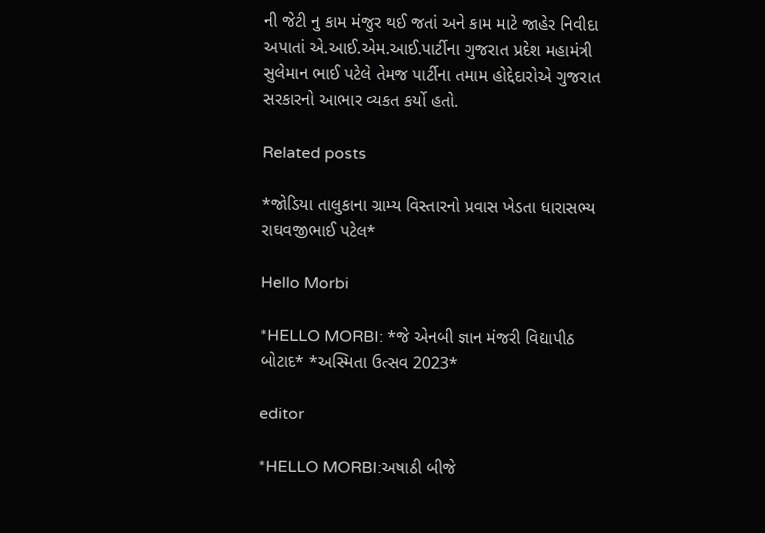ની જેટી નુ કામ મંજુર થઈ જતાં અને કામ માટે જાહેર નિવીદા અપાતાં એ.આઈ.એમ.આઈ.પાર્ટીના ગુજરાત પ્રદેશ મહામંત્રી સુલેમાન ભાઈ પટેલે તેમજ પાર્ટીના તમામ હોદ્દેદારોએ ગુજરાત સરકારનો આભાર વ્યકત કર્યો હતો.

Related posts

*જોડિયા તાલુકાના ગ્રામ્ય વિસ્તારનો પ્રવાસ ખેડતા ધારાસભ્ય રાઘવજીભાઈ પટેલ*

Hello Morbi

*HELLO MORBI: *જે એનબી જ્ઞાન મંજરી વિદ્યાપીઠ બોટાદ* *અસ્મિતા ઉત્સવ 2023*

editor

*HELLO MORBI:અષાઠી બીજે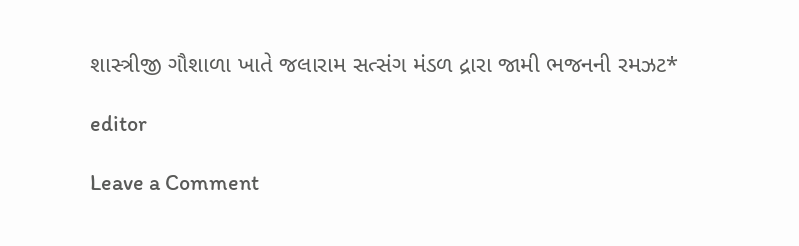શાસ્ત્રીજી ગૌશાળા ખાતે જલારામ સત્સંગ મંડળ દ્રારા જામી ભજનની રમઝટ*

editor

Leave a Comment